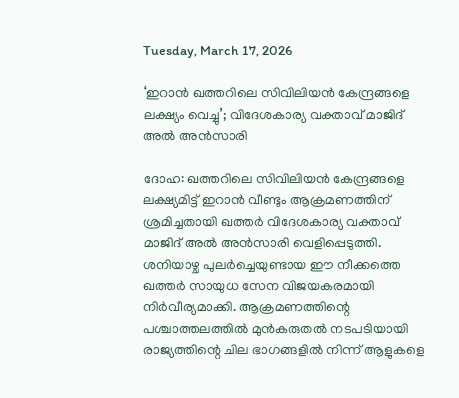Tuesday, March 17, 2026

‘ഇറാന്‍ ഖത്തറിലെ സിവിലിയന്‍ കേന്ദ്രങ്ങളെ ലക്ഷ്യം വെച്ചു’; വിദേശകാര്യ വക്താവ് മാജിദ് അല്‍ അന്‍സാരി

ദോഹ: ഖത്തറിലെ സിവിലിയന്‍ കേന്ദ്രങ്ങളെ ലക്ഷ്യമിട്ട് ഇറാന്‍ വീണ്ടും ആക്രമണത്തിന് ശ്രമിച്ചതായി ഖത്തര്‍ വിദേശകാര്യ വക്താവ് മാജിദ് അല്‍ അന്‍സാരി വെളിപ്പെടുത്തി. ശനിയാഴ്ച പുലര്‍ച്ചെയുണ്ടായ ഈ നീക്കത്തെ ഖത്തര്‍ സായുധ സേന വിജയകരമായി നിര്‍വീര്യമാക്കി. ആക്രമണത്തിന്റെ പശ്ചാത്തലത്തില്‍ മുന്‍കരുതല്‍ നടപടിയായി രാജ്യത്തിന്റെ ചില ഭാഗങ്ങളില്‍ നിന്ന് ആളുകളെ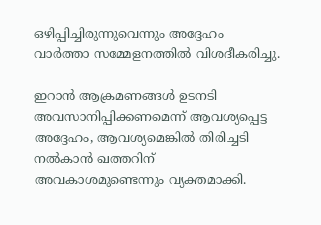ഒഴിപ്പിച്ചിരുന്നുവെന്നും അദ്ദേഹം വാര്‍ത്താ സമ്മേളനത്തില്‍ വിശദീകരിച്ചു.

ഇറാന്‍ ആക്രമണങ്ങള്‍ ഉടനടി അവസാനിപ്പിക്കണമെന്ന് ആവശ്യപ്പെട്ട അദ്ദേഹം, ആവശ്യമെങ്കില്‍ തിരിച്ചടി നല്‍കാന്‍ ഖത്തറിന് അവകാശമുണ്ടെന്നും വ്യക്തമാക്കി.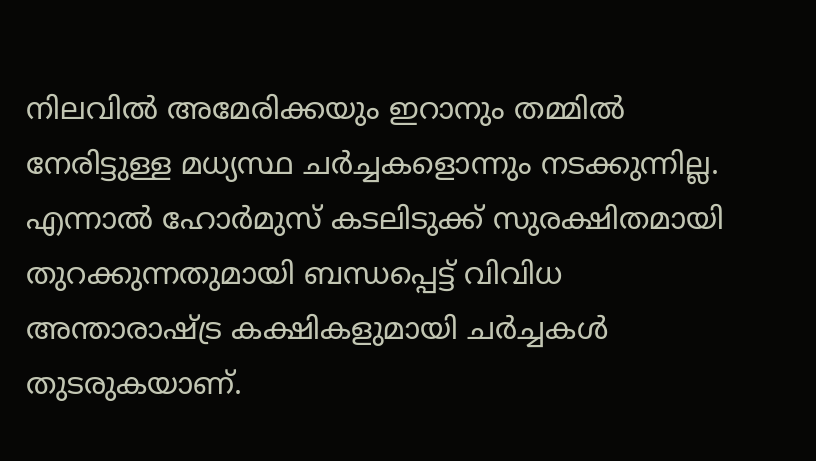നിലവില്‍ അമേരിക്കയും ഇറാനും തമ്മില്‍ നേരിട്ടുള്ള മധ്യസ്ഥ ചര്‍ച്ചകളൊന്നും നടക്കുന്നില്ല. എന്നാല്‍ ഹോര്‍മുസ് കടലിടുക്ക് സുരക്ഷിതമായി തുറക്കുന്നതുമായി ബന്ധപ്പെട്ട് വിവിധ അന്താരാഷ്ട്ര കക്ഷികളുമായി ചര്‍ച്ചകള്‍ തുടരുകയാണ്.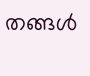തങ്ങള്‍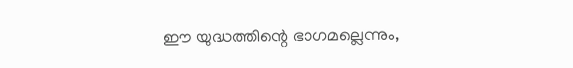ഈ യുദ്ധത്തിന്റെ ഭാഗമല്ലെന്നും,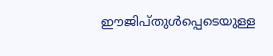ഈജിപ്തുള്‍പ്പെടെയുള്ള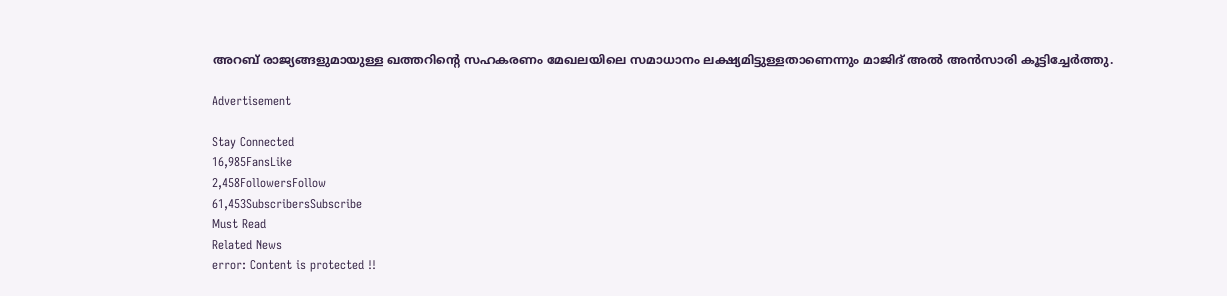അറബ് രാജ്യങ്ങളുമായുള്ള ഖത്തറിന്റെ സഹകരണം മേഖലയിലെ സമാധാനം ലക്ഷ്യമിട്ടുള്ളതാണെന്നും മാജിദ് അല്‍ അന്‍സാരി കൂട്ടിച്ചേര്‍ത്തു.

Advertisement

Stay Connected
16,985FansLike
2,458FollowersFollow
61,453SubscribersSubscribe
Must Read
Related News
error: Content is protected !!